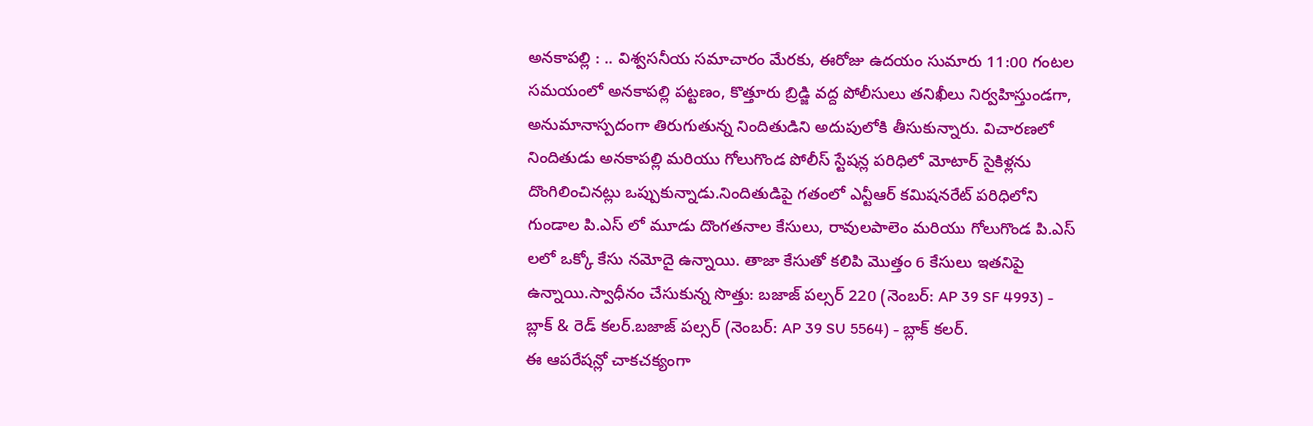అనకాపల్లి : .. విశ్వసనీయ సమాచారం మేరకు, ఈరోజు ఉదయం సుమారు 11:00 గంటల సమయంలో అనకాపల్లి పట్టణం, కొత్తూరు బ్రిడ్జి వద్ద పోలీసులు తనిఖీలు నిర్వహిస్తుండగా, అనుమానాస్పదంగా తిరుగుతున్న నిందితుడిని అదుపులోకి తీసుకున్నారు. విచారణలో నిందితుడు అనకాపల్లి మరియు గోలుగొండ పోలీస్ స్టేషన్ల పరిధిలో మోటార్ సైకిళ్లను దొంగిలించినట్లు ఒప్పుకున్నాడు.నిందితుడిపై గతంలో ఎన్టీఆర్ కమిషనరేట్ పరిధిలోని గుండాల పి.ఎస్ లో మూడు దొంగతనాల కేసులు, రావులపాలెం మరియు గోలుగొండ పి.ఎస్ లలో ఒక్కో కేసు నమోదై ఉన్నాయి. తాజా కేసుతో కలిపి మొత్తం 6 కేసులు ఇతనిపై ఉన్నాయి.స్వాధీనం చేసుకున్న సొత్తు: బజాజ్ పల్సర్ 220 (నెంబర్: AP 39 SF 4993) - బ్లాక్ & రెడ్ కలర్.బజాజ్ పల్సర్ (నెంబర్: AP 39 SU 5564) - బ్లాక్ కలర్.
ఈ ఆపరేషన్లో చాకచక్యంగా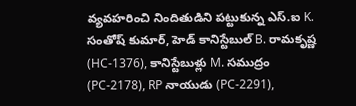వ్యవహరించి నిందితుడిని పట్టుకున్న ఎస్.ఐ K. సంతోష్ కుమార్, హెడ్ కానిస్టేబుల్ B. రామకృష్ణ (HC-1376), కానిస్టేబుళ్లు M. సముద్రం (PC-2178), RP నాయుడు (PC-2291),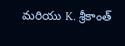మరియు K. శ్రీకాంత్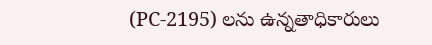(PC-2195) లను ఉన్నతాధికారులు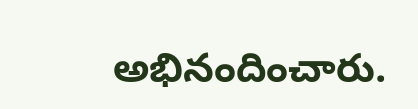అభినందించారు.